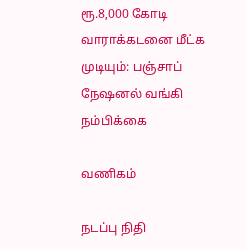ரூ.8,000 கோடி வாராக்கடனை மீட்க முடியும்: பஞ்சாப் நேஷனல் வங்கி நம்பிக்கை

வணிகம்

நடப்பு நிதி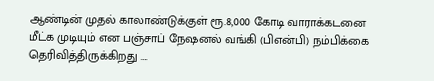ஆண்டின் முதல் காலாண்டுக்குள் ரூ.8,000 கோடி வாராக்கடனை மீட்க முடியும் என பஞ்சாப் நேஷனல் வங்கி (பிஎன்பி) நம்பிக்கை தெரிவித்திருக்கிறது ….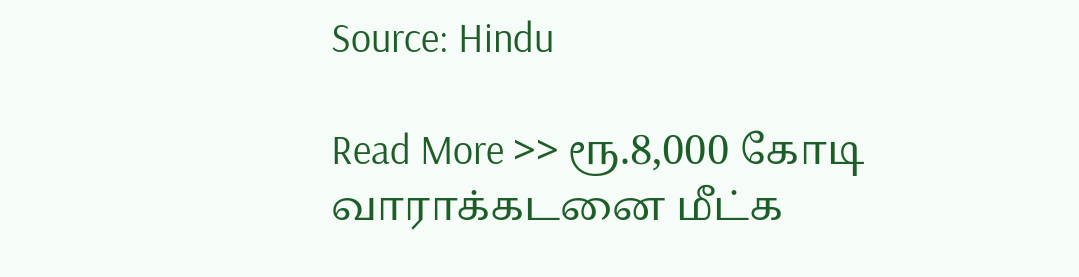Source: Hindu

Read More >> ரூ.8,000 கோடி வாராக்கடனை மீட்க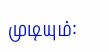முடியும்: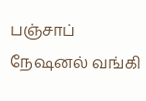பஞ்சாப் நேஷனல் வங்கி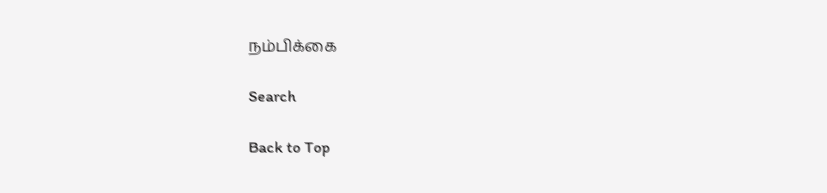நம்பிக்கை

Search

Back to Top